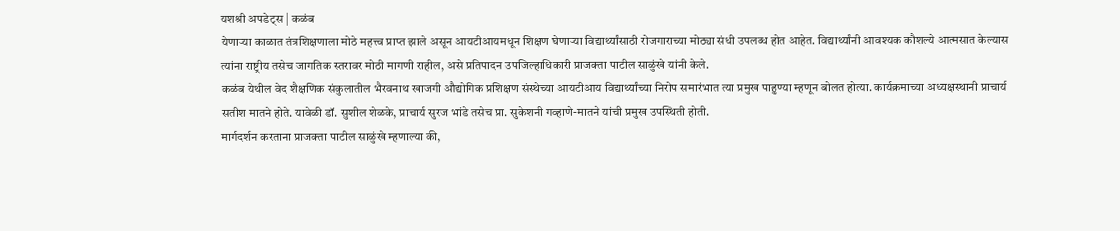यशश्री अपडेट्स | कळंब
येणाऱ्या काळात तंत्रशिक्षणाला मोठे महत्त्व प्राप्त झाले असून आयटीआयमधून शिक्षण घेणाऱ्या विद्यार्थ्यांसाठी रोजगाराच्या मोठ्या संधी उपलब्ध होत आहेत. विद्यार्थ्यांनी आवश्यक कौशल्ये आत्मसात केल्यास त्यांना राष्ट्रीय तसेच जागतिक स्तरावर मोठी मागणी राहील, असे प्रतिपादन उपजिल्हाधिकारी प्राजक्ता पाटील साळुंखे यांनी केले.
कळंब येथील वेद शैक्षणिक संकुलातील भैरवनाथ खाजगी औद्योगिक प्रशिक्षण संस्थेच्या आयटीआय विद्यार्थ्यांच्या निरोप समारंभात त्या प्रमुख पाहुण्या म्हणून बोलत होत्या. कार्यक्रमाच्या अध्यक्षस्थानी प्राचार्य सतीश मातने होते. यावेळी डॉ. सुशील शेळके, प्राचार्य सुरज भांडे तसेच प्रा. सुकेशनी गव्हाणे-मातने यांची प्रमुख उपस्थिती होती.
मार्गदर्शन करताना प्राजक्ता पाटील साळुंखे म्हणाल्या की,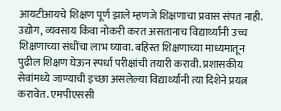आयटीआयचे शिक्षण पूर्ण झाले म्हणजे शिक्षणाचा प्रवास संपत नाही. उद्योग, व्यवसाय किंवा नोकरी करत असतानाच विद्यार्थ्यांनी उच्च शिक्षणाच्या संधींचा लाभ घ्यावा. बहिस्त शिक्षणाच्या माध्यमातून पुढील शिक्षण घेऊन स्पर्धा परीक्षांची तयारी करावी. प्रशासकीय सेवांमध्ये जाण्याची इच्छा असलेल्या विद्यार्थ्यांनी त्या दिशेने प्रयत्न करावेत. एमपीएससी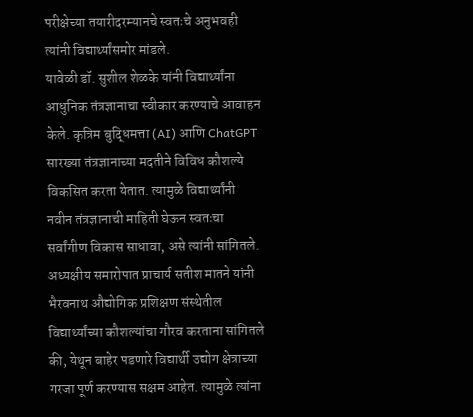परीक्षेच्या तयारीदरम्यानचे स्वतःचे अनुभवही त्यांनी विद्यार्थ्यांसमोर मांडले.
यावेळी डॉ. सुशील शेळके यांनी विद्यार्थ्यांना आधुनिक तंत्रज्ञानाचा स्वीकार करण्याचे आवाहन केले. कृत्रिम बुद्धिमत्ता (AI) आणि ChatGPT सारख्या तंत्रज्ञानाच्या मदतीने विविध कौशल्ये विकसित करता येतात. त्यामुळे विद्यार्थ्यांनी नवीन तंत्रज्ञानाची माहिती घेऊन स्वतःचा सर्वांगीण विकास साधावा, असे त्यांनी सांगितले.
अध्यक्षीय समारोपात प्राचार्य सतीश मातने यांनी भैरवनाथ औद्योगिक प्रशिक्षण संस्थेतील विद्यार्थ्यांच्या कौशल्यांचा गौरव करताना सांगितले की, येथून बाहेर पडणारे विद्यार्थी उद्योग क्षेत्राच्या गरजा पूर्ण करण्यास सक्षम आहेत. त्यामुळे त्यांना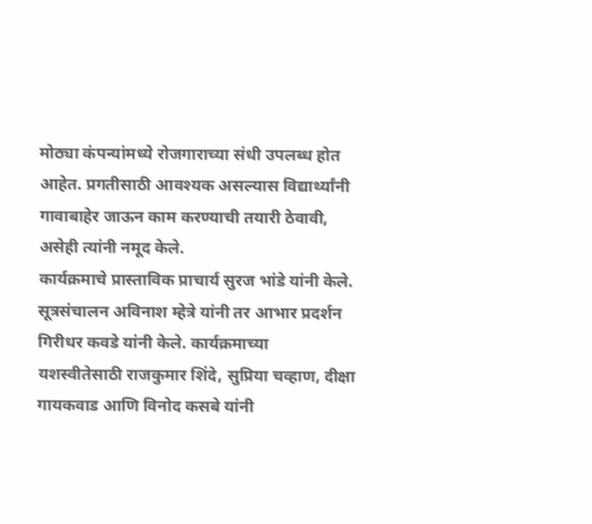मोठ्या कंपन्यांमध्ये रोजगाराच्या संधी उपलब्ध होत आहेत. प्रगतीसाठी आवश्यक असल्यास विद्यार्थ्यांनी गावाबाहेर जाऊन काम करण्याची तयारी ठेवावी, असेही त्यांनी नमूद केले.
कार्यक्रमाचे प्रास्ताविक प्राचार्य सुरज भांडे यांनी केले. सूत्रसंचालन अविनाश म्हेत्रे यांनी तर आभार प्रदर्शन गिरीधर कवडे यांनी केले. कार्यक्रमाच्या यशस्वीतेसाठी राजकुमार शिंदे, सुप्रिया चव्हाण, दीक्षा गायकवाड आणि विनोद कसबे यांनी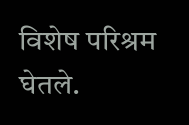विशेष परिश्रम घेतले.